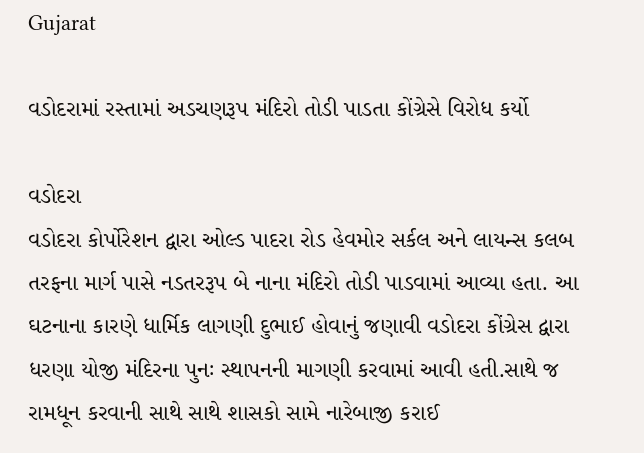Gujarat

વડોદરામાં રસ્તામાં અડચણરૂપ મંદિરો તોડી પાડતા કોંગ્રેસે વિરોધ કર્યો

વડોદરા
વડોદરા કોર્પોરેશન દ્વારા ઓલ્ડ પાદરા રોડ હેવમોર સર્કલ અને લાયન્સ કલબ તરફના માર્ગ પાસે નડતરરૂપ બે નાના મંદિરો તોડી પાડવામાં આવ્યા હતા. આ ઘટનાના કારણે ધાર્મિક લાગણી દુભાઈ હોવાનું જણાવી વડોદરા કોંગ્રેસ દ્વારા ધરણા યોજી મંદિરના પુનઃ સ્થાપનની માગણી કરવામાં આવી હતી.સાથે જ રામધૂન કરવાની સાથે સાથે શાસકો સામે નારેબાજી કરાઈ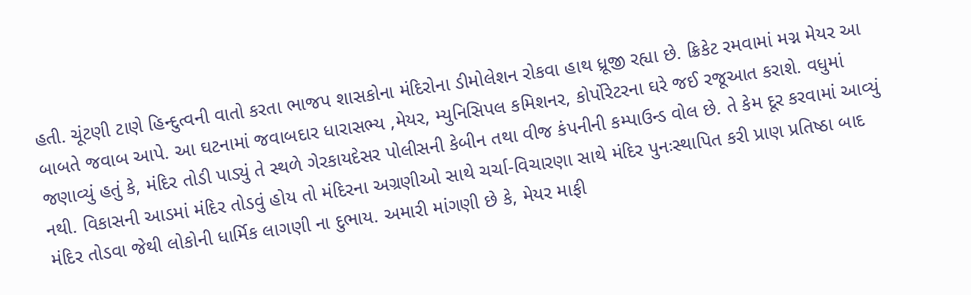હતી. ચૂંટણી ટાણે હિન્દુત્વની વાતો કરતા ભાજપ શાસકોના મંદિરોના ડીમોલેશન રોકવા હાથ ધ્રૂજી રહ્યા છે. ક્રિકેટ રમવામાં મગ્ન મેયર આ બાબતે જવાબ આપે. આ ઘટનામાં જવાબદાર ધારાસભ્ય ,મેયર, મ્યુનિસિપલ કમિશનર, કોર્પોરેટરના ઘરે જઈ રજૂઆત કરાશે. વધુમાં જણાવ્યું હતું કે, મંદિર તોડી પાડ્યું તે સ્થળે ગેરકાયદેસર પોલીસની કેબીન તથા વીજ કંપનીની કમ્પાઉન્ડ વોલ છે. તે કેમ દૂર કરવામાં આવ્યું નથી. વિકાસની આડમાં મંદિર તોડવું હોય તો મંદિરના અગ્રણીઓ સાથે ચર્ચા-વિચારણા સાથે મંદિર પુનઃસ્થાપિત કરી પ્રાણ પ્રતિષ્ઠા બાદ મંદિર તોડવા જેથી લોકોની ધાર્મિક લાગણી ના દુભાય. અમારી માંગણી છે કે, મેયર માફી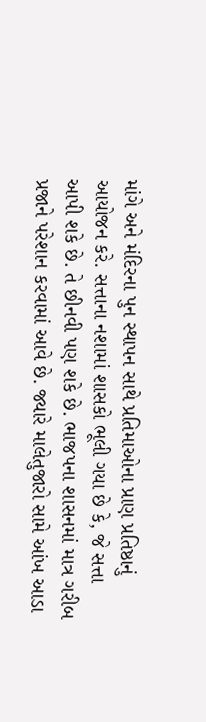માંગે અને મંદિરના પુન સ્થાપન સાથે પ્રતિમાઓના પ્રાણ પ્રતિષ્ઠાનું આયોજન કરે. સત્તાના નશામાં શાસકો ભૂલી ગયા છે કે, જે સત્તા આપી શકે છે. તે છીનવી પણ શકે છે. ભાજપના શાસનમાં માત્ર ગરીબ પ્રજાને પરેશાન કરવામાં આવે છે. જ્યારે માલેતુજારો સામે આંખ આડા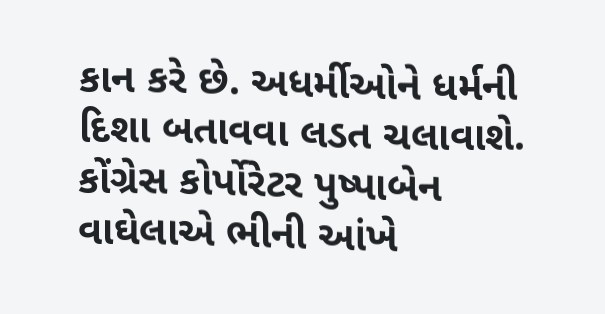કાન કરે છે. અધર્મીઓને ધર્મની દિશા બતાવવા લડત ચલાવાશે. કોંગ્રેસ કોર્પોરેટર પુષ્પાબેન વાઘેલાએ ભીની આંખે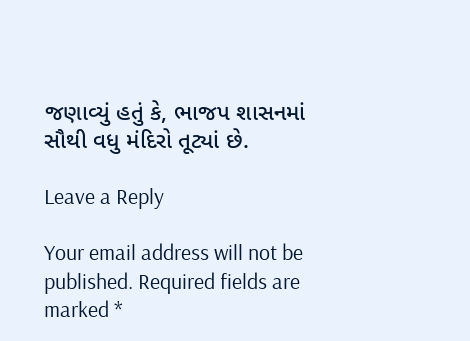જણાવ્યું હતું કે, ભાજપ શાસનમાં સૌથી વધુ મંદિરો તૂટ્યાં છે.

Leave a Reply

Your email address will not be published. Required fields are marked *